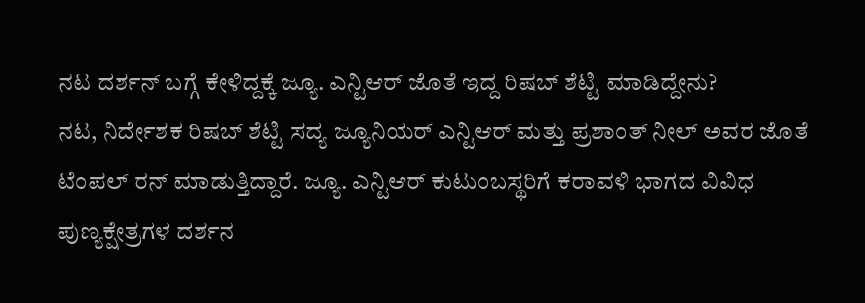ನಟ ದರ್ಶನ್ ಬಗ್ಗೆ ಕೇಳಿದ್ದಕ್ಕೆ ಜ್ಯೂ. ಎನ್ಟಿಆರ್ ಜೊತೆ ಇದ್ದ ರಿಷಬ್ ಶೆಟ್ಟಿ ಮಾಡಿದ್ದೇನು?
ನಟ, ನಿರ್ದೇಶಕ ರಿಷಬ್ ಶೆಟ್ಟಿ ಸದ್ಯ ಜ್ಯೂನಿಯರ್ ಎನ್ಟಿಆರ್ ಮತ್ತು ಪ್ರಶಾಂತ್ ನೀಲ್ ಅವರ ಜೊತೆ ಟೆಂಪಲ್ ರನ್ ಮಾಡುತ್ತಿದ್ದಾರೆ. ಜ್ಯೂ. ಎನ್ಟಿಆರ್ ಕುಟುಂಬಸ್ಥರಿಗೆ ಕರಾವಳಿ ಭಾಗದ ವಿವಿಧ ಪುಣ್ಯಕ್ಷೇತ್ರಗಳ ದರ್ಶನ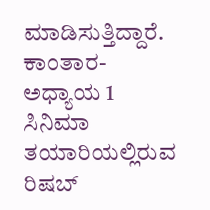ಮಾಡಿಸುತ್ತಿದ್ದಾರೆ. ಕಾಂತಾರ- ಅಧ್ಯಾಯ 1 ಸಿನಿಮಾ ತಯಾರಿಯಲ್ಲಿರುವ ರಿಷಬ್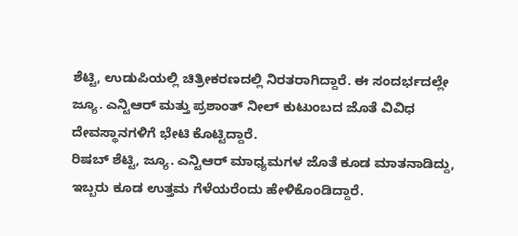ಶೆಟ್ಟಿ, ಉಡುಪಿಯಲ್ಲಿ ಚಿತ್ರೀಕರಣದಲ್ಲಿ ನಿರತರಾಗಿದ್ದಾರೆ. ಈ ಸಂದರ್ಭದಲ್ಲೇ ಜ್ಯೂ. ಎನ್ಟಿಆರ್ ಮತ್ತು ಪ್ರಶಾಂತ್ ನೀಲ್ ಕುಟುಂಬದ ಜೊತೆ ವಿವಿಧ ದೇವಸ್ಥಾನಗಳಿಗೆ ಭೇಟಿ ಕೊಟ್ಟಿದ್ದಾರೆ.
ರಿಷಬ್ ಶೆಟ್ಟಿ, ಜ್ಯೂ. ಎನ್ಟಿಆರ್ ಮಾಧ್ಯಮಗಳ ಜೊತೆ ಕೂಡ ಮಾತನಾಡಿದ್ದು, ಇಬ್ಬರು ಕೂಡ ಉತ್ತಮ ಗೆಳೆಯರೆಂದು ಹೇಳಿಕೊಂಡಿದ್ದಾರೆ.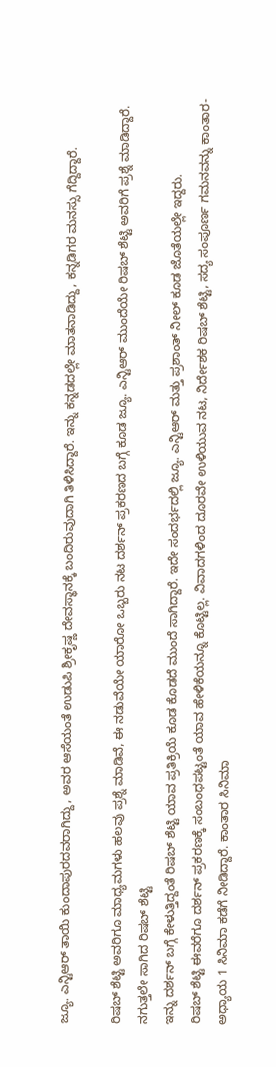ಜ್ಯೂ. ಎನ್ಟಿಆರ್ ತಾಯಿ ಕುಂದಾಪುರದವರಾಗಿದ್ದು, ಅವರ ಆಸೆಯಂತೆ ಉಡುಪಿ ಶ್ರೀಕೃಷ್ಣ ದೇವಸ್ಥಾನಕ್ಕೆ ಬಂದಿರುವುದಾಗಿ ತಿಳಿಸಿದ್ದಾರೆ. ಇನ್ನು ಕನ್ನಡದಲ್ಲೇ ಮಾತನಾಡಿದ್ದು, ಕನ್ನಡಿಗರ ಮನಸ್ಸು ಗೆದ್ದಿದ್ದಾರೆ.

ರಿಷಬ್ ಶೆಟ್ಟಿ ಅವರಿಗೂ ಮಾಧ್ಯಮಗಳು ಹಲವು ಪ್ರಶ್ನೆ ಮಾಡಿವೆ, ಈ ನಡುವೆಯೇ ಯಾರೋ ಒಬ್ಬರು ನಟ ದರ್ಶನ್ ಪ್ರಕರಣದ ಬಗ್ಗೆ ಕೂಡ ಜ್ಯೂ. ಎನ್ಟಿಆರ್ ಮುಂದೆಯೇ ರಿಷಬ್ ಶೆಟ್ಟಿ ಅವರಿಗೆ ಪ್ರಶ್ನೆ ಮಾಡಿದ್ದಾರೆ.
ನಗುತ್ತಲೇ ಸಾಗಿದ ರಿಷಬ್ ಶೆಟ್ಟಿ
ಇನ್ನು ದರ್ಶನ್ ಬಗ್ಗೆ ಕೇಳುತ್ತಿದ್ದಂತೆ ರಿಷಬ್ ಶೆಟ್ಟಿ ಯಾವ ಪ್ರತಿಕ್ರಿಯೆ ಕೂಡ ಕೊಡದೆ ಮುಂದೆ ಸಾಗಿದ್ದಾರೆ. ಇದೇ ಸಂದರ್ಭದಲ್ಲಿ ಜ್ಯೂ. ಎನ್ಟಿಆರ್ ಮತ್ತು ಪ್ರಶಾಂತ್ ನೀಲ್ ಕೂಡ ಜೊತೆಯಲ್ಲೇ ಇದ್ದರು.
ರಿಷಬ್ ಶೆಟ್ಟಿ ಈವರೆಗೂ ದರ್ಶನ್ ಪ್ರಕರಣಕ್ಕೆ ಸಂಬಂಧಪಟ್ಟಂತೆ ಯಾವ ಹೇಳಿಕೆಯನ್ನೂ ಕೊಟ್ಟಿಲ್ಲ. ವಿವಾದಗಳಿಂದ ದೂರವೇ ಉಳಿಯುವ ನಟ, ನಿರ್ದೇಶಕ ರಿಷಬ್ ಶೆಟ್ಟಿ, ಸದ್ಯ ಸಂಪೂರ್ಣ ಗಮನವನ್ನು ಕಾಂತಾರ- ಅಧ್ಯಾಯ 1 ಸಿನಿಮಾ ಕಡೆಗೆ ನೀಡಿದ್ದಾರೆ. ಕಾಂತಾರ ಸಿನಿಮಾ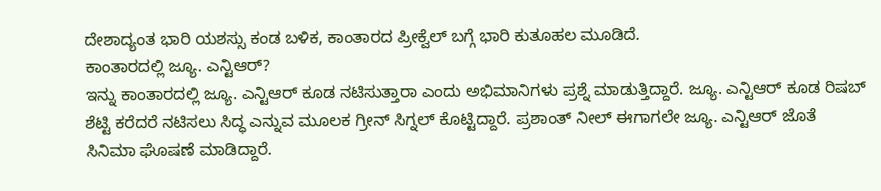ದೇಶಾದ್ಯಂತ ಭಾರಿ ಯಶಸ್ಸು ಕಂಡ ಬಳಿಕ, ಕಾಂತಾರದ ಪ್ರೀಕ್ವೆಲ್ ಬಗ್ಗೆ ಭಾರಿ ಕುತೂಹಲ ಮೂಡಿದೆ.
ಕಾಂತಾರದಲ್ಲಿ ಜ್ಯೂ. ಎನ್ಟಿಆರ್?
ಇನ್ನು ಕಾಂತಾರದಲ್ಲಿ ಜ್ಯೂ. ಎನ್ಟಿಆರ್ ಕೂಡ ನಟಿಸುತ್ತಾರಾ ಎಂದು ಅಭಿಮಾನಿಗಳು ಪ್ರಶ್ನೆ ಮಾಡುತ್ತಿದ್ದಾರೆ. ಜ್ಯೂ. ಎನ್ಟಿಆರ್ ಕೂಡ ರಿಷಬ್ ಶೆಟ್ಟಿ ಕರೆದರೆ ನಟಿಸಲು ಸಿದ್ಧ ಎನ್ನುವ ಮೂಲಕ ಗ್ರೀನ್ ಸಿಗ್ನಲ್ ಕೊಟ್ಟಿದ್ದಾರೆ. ಪ್ರಶಾಂತ್ ನೀಲ್ ಈಗಾಗಲೇ ಜ್ಯೂ. ಎನ್ಟಿಆರ್ ಜೊತೆ ಸಿನಿಮಾ ಘೊಷಣೆ ಮಾಡಿದ್ದಾರೆ.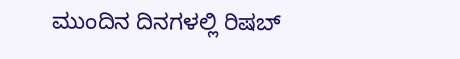ಮುಂದಿನ ದಿನಗಳಲ್ಲಿ ರಿಷಬ್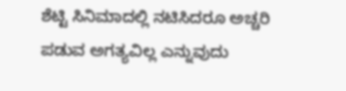ಶೆಟ್ಟಿ ಸಿನಿಮಾದಲ್ಲಿ ನಟಿಸಿದರೂ ಅಚ್ಚರಿ ಪಡುವ ಅಗತ್ಯವಿಲ್ಲ ಎನ್ನುವುದು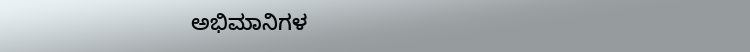ಅಭಿಮಾನಿಗಳ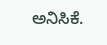ಅನಿಸಿಕೆ.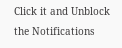Click it and Unblock the Notifications